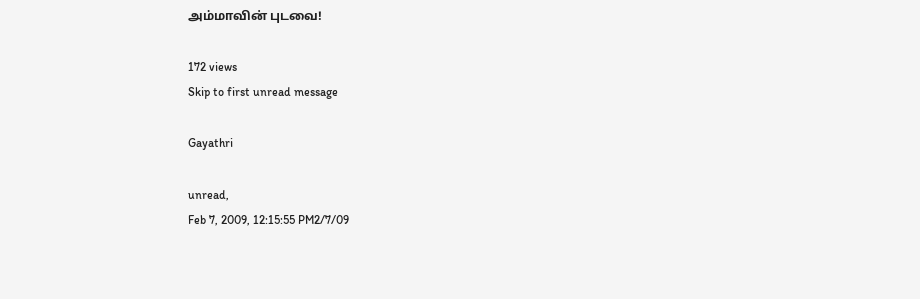அம்மாவின் புடவை!

172 views
Skip to first unread message

Gayathri

unread,
Feb 7, 2009, 12:15:55 PM2/7/09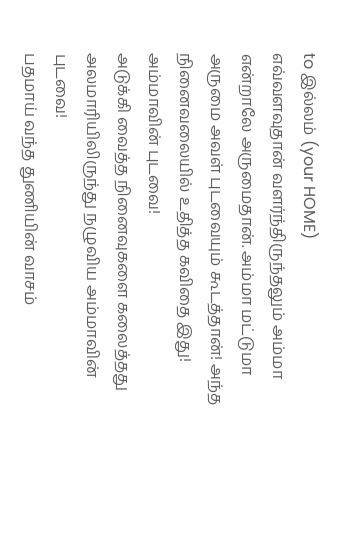to இல்லம் (your HOME)
எவ்வளவுதான் வளர்ந்திருந்தலும் அம்மா என்றாலே அருமைதான். அம்மா மட்டுமா
அருமை அவள் புடவையும் கூடத்தான்! அந்த நினைவலையில் உதித்த கவிதை இது!
அம்மாவின் புடவை!
அடுக்கி வைத்த நினைவுகளை கலைத்தது
அலமாரியிலிருந்து நழுவிய அம்மாவின் புடவை!
பதமாய் வந்த துணியின் வாசம்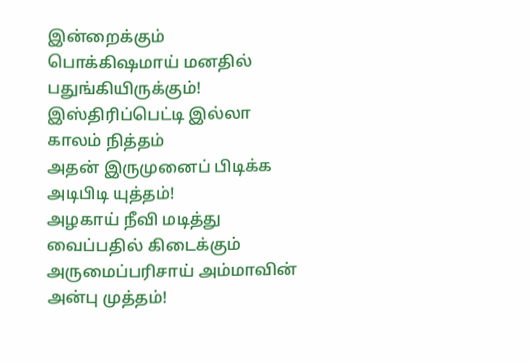இன்றைக்கும்
பொக்கிஷமாய் மனதில் பதுங்கியிருக்கும்!
இஸ்திரிப்பெட்டி இல்லா காலம் நித்தம்
அதன் இருமுனைப் பிடிக்க அடிபிடி யுத்தம்!
அழகாய் நீவி மடித்து வைப்பதில் கிடைக்கும்
அருமைப்பரிசாய் அம்மாவின் அன்பு முத்தம்!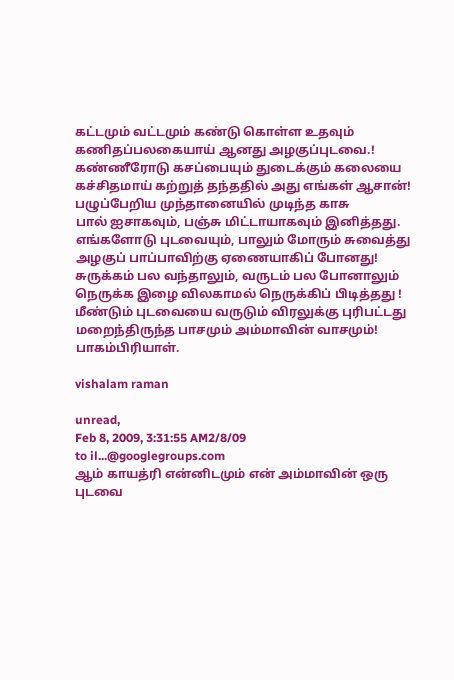கட்டமும் வட்டமும் கண்டு கொள்ள உதவும்
கணிதப்பலகையாய் ஆனது அழகுப்புடவை.!
கண்ணீரோடு கசப்பையும் துடைக்கும் கலையை
கச்சிதமாய் கற்றுத் தந்ததில் அது எங்கள் ஆசான்!
பழுப்பேறிய முந்தானையில் முடிந்த காசு
பால் ஐசாகவும், பஞ்சு மிட்டாயாகவும் இனித்தது.
எங்களோடு புடவையும், பாலும் மோரும் சுவைத்து
அழகுப் பாப்பாவிற்கு ஏணையாகிப் போனது!
சுருக்கம் பல வந்தாலும், வருடம் பல போனாலும்
நெருக்க இழை விலகாமல் நெருக்கிப் பிடித்தது !
மீண்டும் புடவையை வருடும் விரலுக்கு புரிபட்டது
மறைந்திருந்த பாசமும் அம்மாவின் வாசமும்!
பாகம்பிரியாள்.

vishalam raman

unread,
Feb 8, 2009, 3:31:55 AM2/8/09
to il...@googlegroups.com
ஆம் காயத்ரி என்னிடமும் என் அம்மாவின் ஒரு புடவை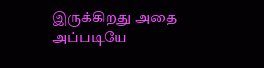இருக்கிறது அதை
அப்படியே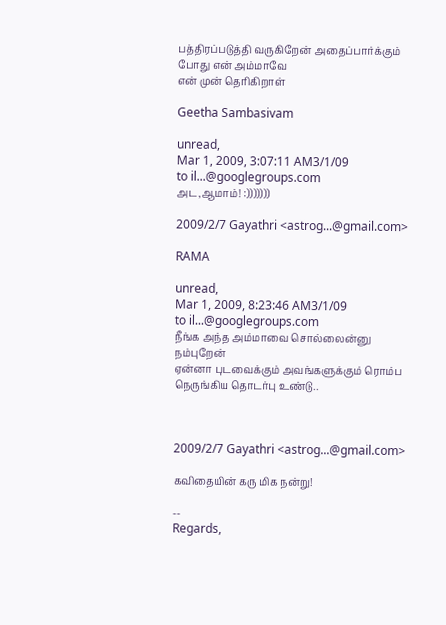பத்திரப்படுத்தி வருகிறேன் அதைப்பார்க்கும் போது என் அம்மாவே
என் முன் தெரிகிறாள்

Geetha Sambasivam

unread,
Mar 1, 2009, 3:07:11 AM3/1/09
to il...@googlegroups.com
அட,ஆமாம்! :)))))))

2009/2/7 Gayathri <astrog...@gmail.com>

RAMA

unread,
Mar 1, 2009, 8:23:46 AM3/1/09
to il...@googlegroups.com
நீங்க அந்த அம்மாவை சொல்லைன்னு நம்புறேன்
ஏன்னா புடவைக்கும் அவங்களுக்கும் ரொம்ப நெருங்கிய தொடர்பு உண்டு..



2009/2/7 Gayathri <astrog...@gmail.com>

கவிதையின் கரு மிக நன்று!

--
Regards,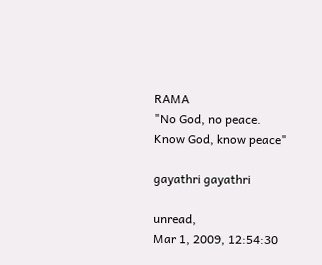RAMA
"No God, no peace.  Know God, know peace"

gayathri gayathri

unread,
Mar 1, 2009, 12:54:30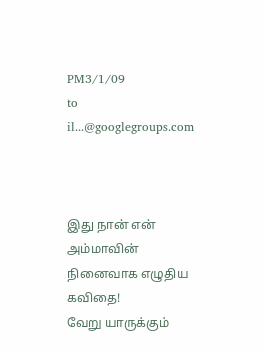PM3/1/09
to il...@googlegroups.com



இது நான் என் அம்மாவின் நினைவாக எழுதிய கவிதை!
வேறு யாருக்கும்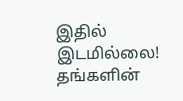இதில் இடமில்லை!  தங்களின்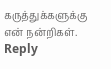கருத்துக்களுக்கு என் நன்றிகள்.
Reply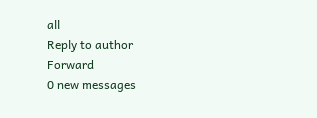all
Reply to author
Forward
0 new messages